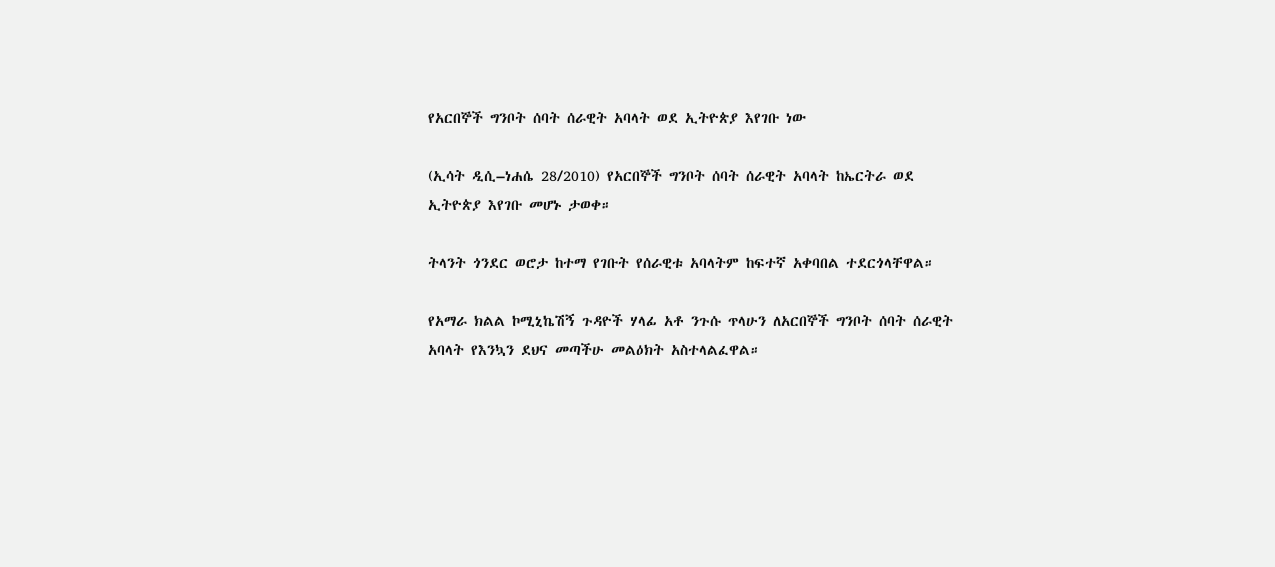የአርበኞች ግንቦት ሰባት ሰራዊት አባላት ወደ ኢትዮጵያ እየገቡ ነው

(ኢሳት ዲሲ–ነሐሴ 28/2010) የአርበኞች ግንቦት ሰባት ሰራዊት አባላት ከኤርትራ ወደ ኢትዮጵያ እየገቡ መሆኑ ታወቀ።

ትላንት ጎንደር ወሮታ ከተማ የገቡት የሰራዊቱ አባላትም ከፍተኛ አቀባበል ተደርጎላቸዋል።

የአማራ ክልል ኮሚኒኬሽኝ ጉዳዮች ሃላፊ አቶ ንጉሱ ጥላሁን ለአርበኞች ግንቦት ሰባት ሰራዊት አባላት የእንኳን ደህና መጣችሁ መልዕክት አስተላልፈዋል።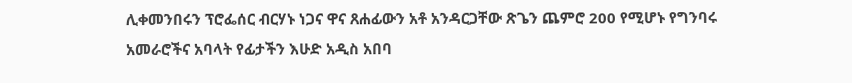ሊቀመንበሩን ፕሮፌሰር ብርሃኑ ነጋና ዋና ጸሐፊውን አቶ አንዳርጋቸው ጽጌን ጨምሮ 200 የሚሆኑ የግንባሩ አመራሮችና አባላት የፊታችን እሁድ አዲስ አበባ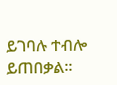ይገባሉ ተብሎ ይጠበቃል።